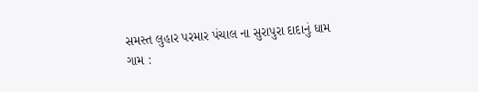સમસ્ત લુહાર પરમાર પંચાલ ના સુરાપુરા દાદાનું ધામ ગામ :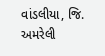વાંડલીયા, જિ. અમરેલી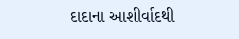દાદાના આશીર્વાદથી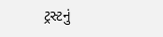ટ્રસ્ટનું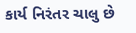કાર્ય નિરંતર ચાલુ છે